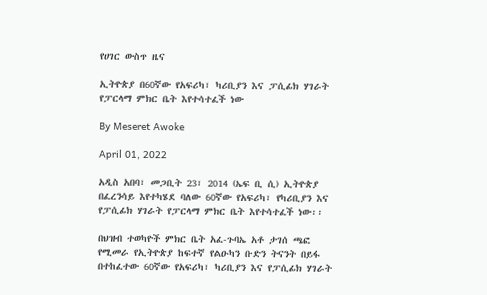የሀገር ውስጥ ዜና

ኢትዮጵያ በ60ኛው የአፍሪካ፣ ካሪቢያን እና ፓሲፊክ ሃገራት የፓርላማ ምክር ቤት እየተሳተፈች ነው

By Meseret Awoke

April 01, 2022

አዲስ አበባ፣ መጋቢት 23፣ 2014 (ኤፍ ቢ ሲ) ኢትዮጵያ በፈረንሳይ እየተካሄደ ባለው 60ኛው የአፍሪካ፣ የካሪቢያን እና የፓሲፊክ ሃገራት የፓርላማ ምክር ቤት እየተሳተፈች ነው፡፡

በህዝብ ተወካዮች ምክር ቤት አፈ-ጉባኤ አቶ ታገሰ ጫፎ የሚመራ የኢትዮጵያ ከፍተኛ የልዑካን ቡድን ትናንት በይፋ በተከፈተው 60ኛው የአፍሪካ፣ ካሪቢያን እና የፓሲፊክ ሃገራት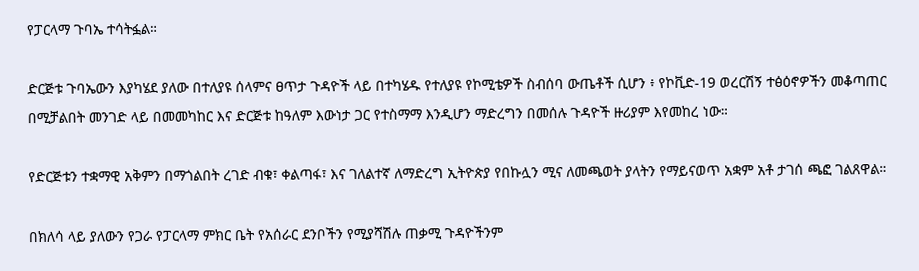የፓርላማ ጉባኤ ተሳትፏል።

ድርጅቱ ጉባኤውን እያካሄደ ያለው በተለያዩ ሰላምና ፀጥታ ጉዳዮች ላይ በተካሄዱ የተለያዩ የኮሚቴዎች ስብሰባ ውጤቶች ሲሆን ፥ የኮቪድ-19 ወረርሽኝ ተፅዕኖዎችን መቆጣጠር በሚቻልበት መንገድ ላይ በመመካከር እና ድርጅቱ ከዓለም እውነታ ጋር የተስማማ እንዲሆን ማድረግን በመሰሉ ጉዳዮች ዙሪያም እየመከረ ነው።

የድርጅቱን ተቋማዊ አቅምን በማጎልበት ረገድ ብቁ፣ ቀልጣፋ፣ እና ገለልተኛ ለማድረግ ኢትዮጵያ የበኩሏን ሚና ለመጫወት ያላትን የማይናወጥ አቋም አቶ ታገሰ ጫፎ ገልጸዋል።

በክለሳ ላይ ያለውን የጋራ የፓርላማ ምክር ቤት የአሰራር ደንቦችን የሚያሻሽሉ ጠቃሚ ጉዳዮችንም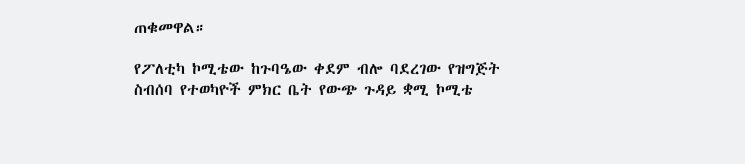ጠቁመዋል።

የፖለቲካ ኮሚቴው ከጉባዔው ቀደም ብሎ ባደረገው የዝግጅት ስብሰባ የተወካዮች ምክር ቤት የውጭ ጉዳይ ቋሚ ኮሚቴ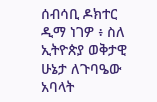ሰብሳቢ ዶክተር ዲማ ነገዎ ፥ ስለ ኢትዮጵያ ወቅታዊ ሁኔታ ለጉባዔው አባላት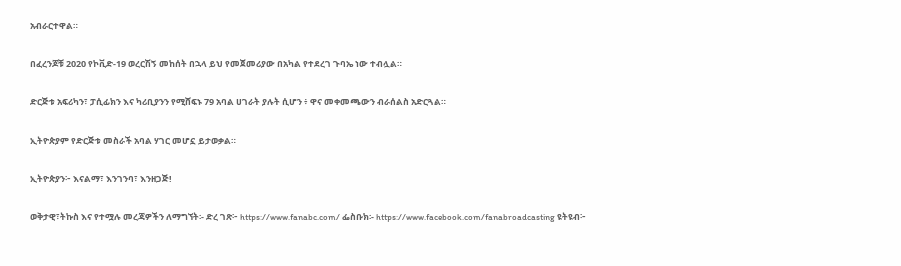አብራርተዋል።

በፈረንጆቹ 2020 የኮቪድ-19 ወረርሽኝ መከሰት በኋላ ይህ የመጀመሪያው በአካል የተደረገ ጉባኤ ነው ተብሏል።

ድርጅቱ አፍሪካን፣ ፓሲፊክን እና ካሪቢያንን የሚሸፍኑ 79 አባል ሀገራት ያሉት ሲሆን ፥ ዋና መቀመጫውን ብራሰልስ አድርጓል።

ኢትዮጵያም የድርጅቱ መስራች አባል ሃገር መሆኗ ይታወቃል።

ኢትዮጵያን፦ እናልማ፣ እንገንባ፣ እንዘጋጅ!

ወቅታዊ፣ትኩስ እና የተሟሉ መረጃዎችን ለማግኘት፡- ድረ ገጽ፦ https://www.fanabc.com/ ፌስቡክ፡- https://www.facebook.com/fanabroadcasting ዩትዩብ፦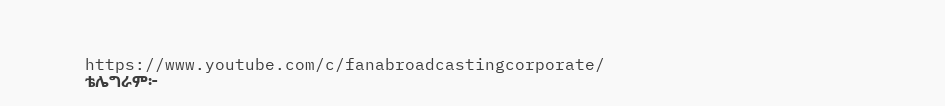https://www.youtube.com/c/fanabroadcastingcorporate/ ቴሌግራም፦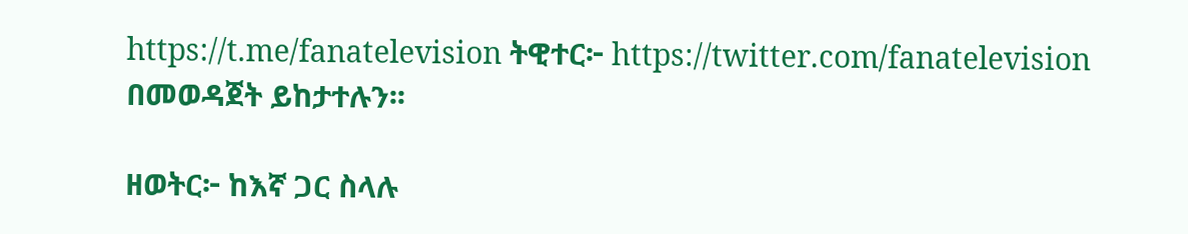https://t.me/fanatelevision ትዊተር፦ https://twitter.com/fanatelevision በመወዳጀት ይከታተሉን፡፡

ዘወትር፦ ከእኛ ጋር ስላሉ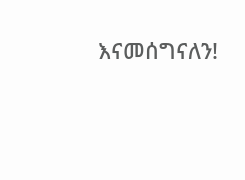እናመሰግናለን!